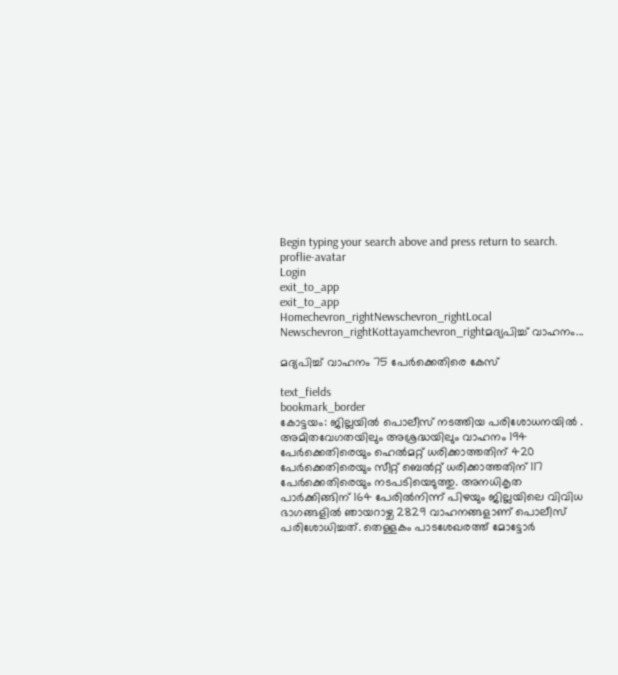Begin typing your search above and press return to search.
proflie-avatar
Login
exit_to_app
exit_to_app
Homechevron_rightNewschevron_rightLocal Newschevron_rightKottayamchevron_rightമദ്യപിച്ച് വാഹനം...

മദ്യപിച്ച് വാഹനം 75 പേർക്കെതിരെ കേസ്

text_fields
bookmark_border
കോട്ടയം: ജില്ലയിൽ പൊലീസ് നടത്തിയ പരിശോധനയിൽ . അമിതവേഗതയിലും അശ്രദ്ധയിലും വാഹനം 194 പേർക്കെതിരെയും ഹെൽമറ്റ് ധരിക്കാത്തതിന് 420 പേർക്കെതിരെയും സീറ്റ് ബെൽറ്റ് ധരിക്കാത്തതിന് 117 പേർക്കെതിരെയും നടപടിയെടുത്തു. അനധികൃത പാർക്കിങ്ങിന് 164 പേരിൽനിന്ന് പിഴയും ജില്ലയിലെ വിവിധ ഭാഗങ്ങളിൽ ഞായറാഴ്ച 2829 വാഹനങ്ങളാണ് പൊലീസ് പരിശോധിച്ചത്. തെള്ളകം പാടശേഖരത്ത് മോട്ടോര്‍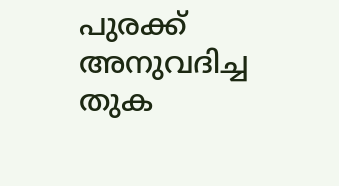പുരക്ക് അനുവദിച്ച തുക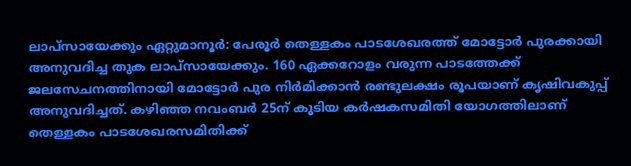ലാപ്സായേക്കും ഏറ്റുമാനൂര്‍: പേരൂര്‍ തെള്ളകം പാടശേഖരത്ത് മോട്ടോര്‍ പുരക്കായി അനുവദിച്ച തുക ലാപ്സായേക്കും. 160 ഏക്കറോളം വരുന്ന പാടത്തേക്ക് ജലസേചനത്തിനായി മോട്ടോര്‍ പുര നിര്‍മിക്കാൻ രണ്ടുലക്ഷം രൂപയാണ് കൃഷിവകുപ്പ് അനുവദിച്ചത്. കഴിഞ്ഞ നവംബര്‍ 25ന് കൂടിയ കര്‍ഷകസമിതി യോഗത്തിലാണ് തെള്ളകം പാടശേഖരസമിതിക്ക്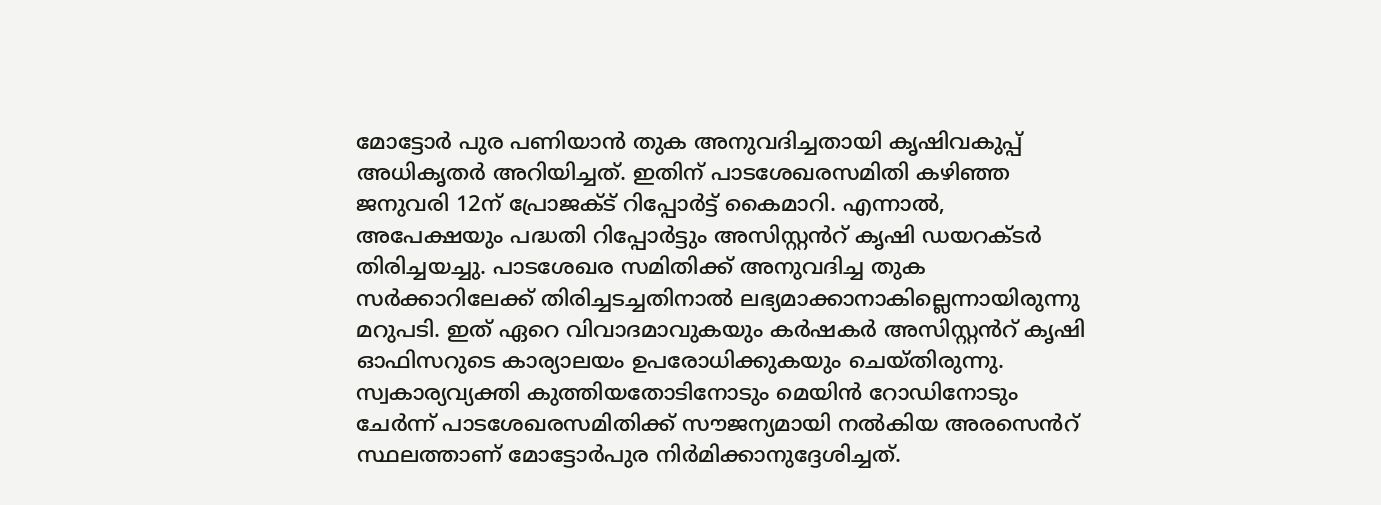മോട്ടോര്‍ പുര പണിയാന്‍ തുക അനുവദിച്ചതായി കൃഷിവകുപ്പ് അധികൃതർ അറിയിച്ചത്. ഇതിന് പാടശേഖരസമിതി കഴിഞ്ഞ ജനുവരി 12ന് പ്രോജക്ട് റിപ്പോര്‍ട്ട് കൈമാറി. എന്നാല്‍, അപേക്ഷയും പദ്ധതി റിപ്പോര്‍ട്ടും അസിസ്റ്റൻറ് കൃഷി ഡയറക്ടര്‍ തിരിച്ചയച്ചു. പാടശേഖര സമിതിക്ക് അനുവദിച്ച തുക സര്‍ക്കാറിലേക്ക് തിരിച്ചടച്ചതിനാല്‍ ലഭ്യമാക്കാനാകില്ലെന്നായിരുന്നു മറുപടി. ഇത് ഏറെ വിവാദമാവുകയും കർഷകർ അസിസ്റ്റൻറ് കൃഷി ഓഫിസറുടെ കാര്യാലയം ഉപരോധിക്കുകയും ചെയ്തിരുന്നു. സ്വകാര്യവ്യക്തി കുത്തിയതോടിനോടും മെയിന്‍ റോഡിനോടും ചേര്‍ന്ന് പാടശേഖരസമിതിക്ക് സൗജന്യമായി നല്‍കിയ അരസെൻറ് സ്ഥലത്താണ് മോട്ടോര്‍പുര നിര്‍മിക്കാനുദ്ദേശിച്ചത്.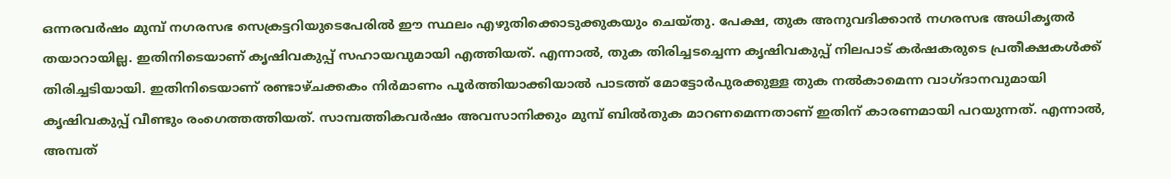ഒന്നരവര്‍ഷം മുമ്പ് നഗരസഭ സെക്രട്ടറിയുടെപേരില്‍ ഈ സ്ഥലം എഴുതിക്കൊടുക്കുകയും ചെയ്തു. പേക്ഷ, തുക അനുവദിക്കാന്‍ നഗരസഭ അധികൃതര്‍ തയാറായില്ല. ഇതിനിടെയാണ് കൃഷിവകുപ്പ് സഹായവുമായി എത്തിയത്. എന്നാൽ, തുക തിരിച്ചടച്ചെന്ന കൃഷിവകുപ്പ് നിലപാട് കർഷകരുടെ പ്രതീക്ഷകൾക്ക് തിരിച്ചടിയായി. ഇതിനിടെയാണ് രണ്ടാഴ്ചക്കകം നിർമാണം പൂര്‍ത്തിയാക്കിയാല്‍ പാടത്ത് മോട്ടോര്‍പുരക്കുള്ള തുക നല്‍കാമെന്ന വാഗ്ദാനവുമായി കൃഷിവകുപ്പ് വീണ്ടും രംഗെത്തത്തിയത്. സാമ്പത്തികവര്‍ഷം അവസാനിക്കും മുമ്പ് ബില്‍തുക മാറണമെന്നതാണ് ഇതിന് കാരണമായി പറയുന്നത്. എന്നാൽ, അമ്പത്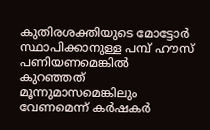കുതിരശക്തിയുടെ മോട്ടോര്‍ സ്ഥാപിക്കാനുള്ള പമ്പ് ഹൗസ് പണിയണമെങ്കില്‍ കുറഞ്ഞത് മൂന്നുമാസമെങ്കിലും വേണമെന്ന് കർഷകർ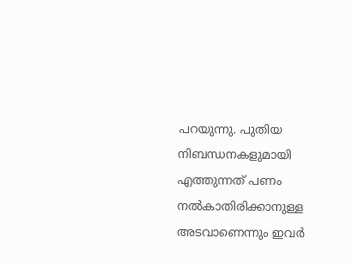പറയുന്നു. പുതിയ നിബന്ധനകളുമായി എത്തുന്നത് പണം നല്‍കാതിരിക്കാനുള്ള അടവാണെന്നും ഇവർ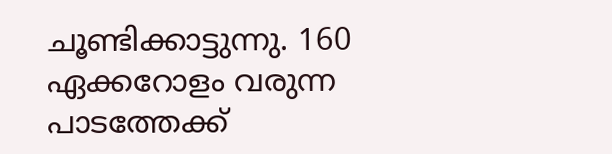ചൂണ്ടിക്കാട്ടുന്നു. 160 ഏക്കറോളം വരുന്ന പാടത്തേക്ക്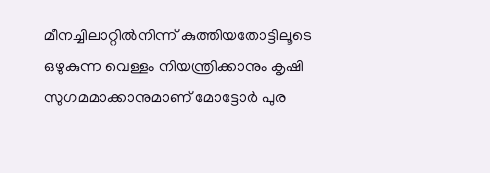മീനച്ചിലാറ്റില്‍നിന്ന് കുത്തിയതോട്ടിലൂടെ ഒഴുകുന്ന വെള്ളം നിയന്ത്രിക്കാനും കൃഷി സുഗമമാക്കാനുമാണ് മോട്ടോര്‍ പുര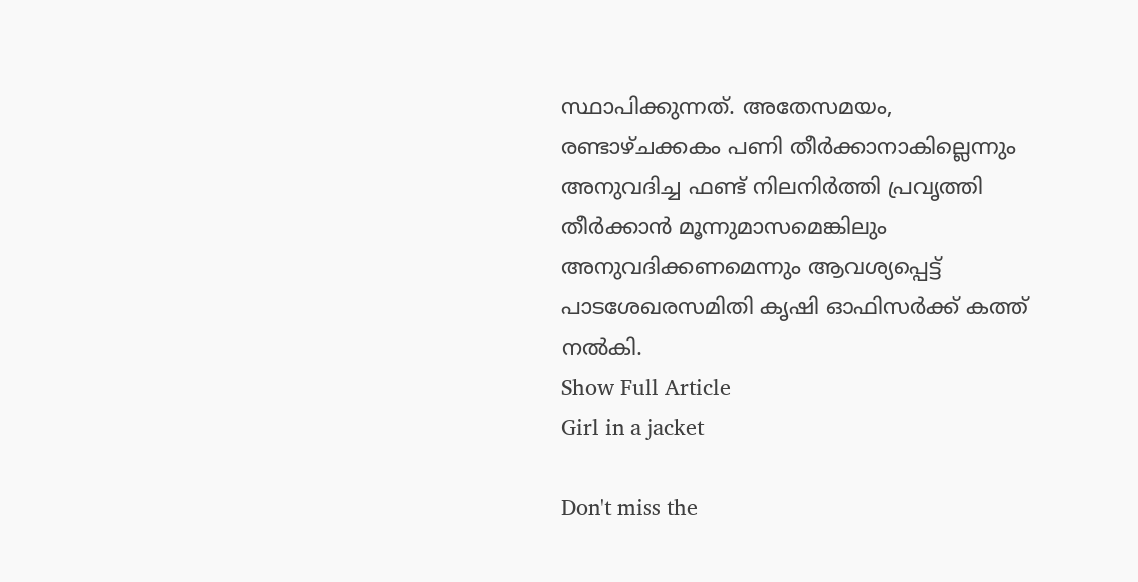സ്ഥാപിക്കുന്നത്. അതേസമയം, രണ്ടാഴ്ചക്കകം പണി തീര്‍ക്കാനാകില്ലെന്നും അനുവദിച്ച ഫണ്ട് നിലനിര്‍ത്തി പ്രവൃത്തി തീര്‍ക്കാൻ മൂന്നുമാസമെങ്കിലും അനുവദിക്കണമെന്നും ആവശ്യപ്പെട്ട് പാടശേഖരസമിതി കൃഷി ഓഫിസര്‍ക്ക് കത്ത് നല്‍കി.
Show Full Article
Girl in a jacket

Don't miss the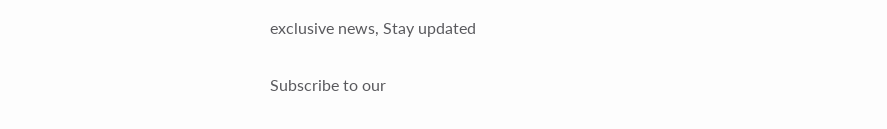exclusive news, Stay updated

Subscribe to our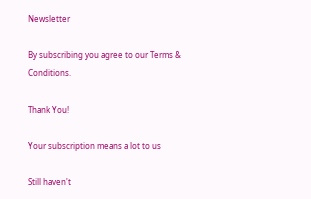Newsletter

By subscribing you agree to our Terms & Conditions.

Thank You!

Your subscription means a lot to us

Still haven't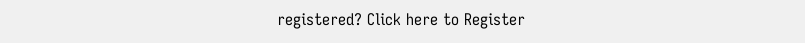registered? Click here to Register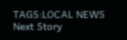TAGS:LOCAL NEWS
Next Story